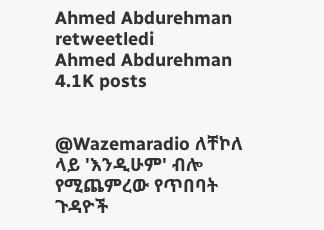Ahmed Abdurehman retweetledi
Ahmed Abdurehman
4.1K posts


@Wazemaradio ለቸኮለ ላይ 'እንዲሁም' ብሎ የሚጨምረው የጥበባት ጉዳዮች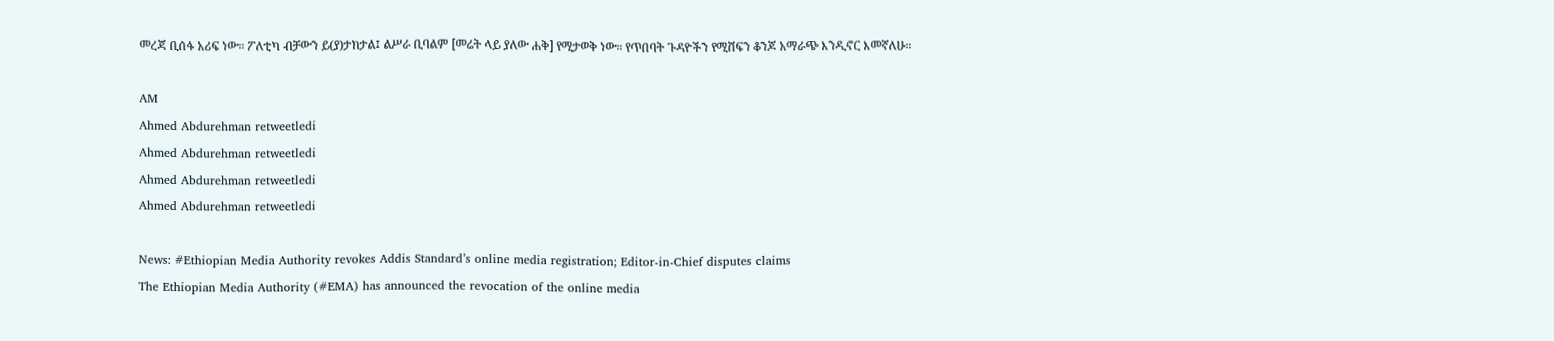መረጃ ቢሰፋ አሪፍ ነው። ፖለቲካ ብቻውን ይ(ያ)ታክታል፤ ልሥራ ቢባልም [መሬት ላይ ያለው ሐቅ] የሚታወቅ ነው። የጥበባት ጉዳዮችን የሚሸፍን ቆንጆ አማራጭ እንዲኖር እመኛለሁ።

AM
Ahmed Abdurehman retweetledi
Ahmed Abdurehman retweetledi
Ahmed Abdurehman retweetledi
Ahmed Abdurehman retweetledi

News: #Ethiopian Media Authority revokes Addis Standard’s online media registration; Editor-in-Chief disputes claims
The Ethiopian Media Authority (#EMA) has announced the revocation of the online media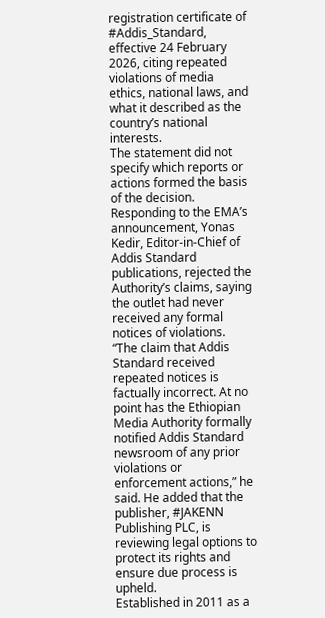registration certificate of #Addis_Standard, effective 24 February 2026, citing repeated violations of media ethics, national laws, and what it described as the country’s national interests.
The statement did not specify which reports or actions formed the basis of the decision.
Responding to the EMA’s announcement, Yonas Kedir, Editor-in-Chief of Addis Standard publications, rejected the Authority’s claims, saying the outlet had never received any formal notices of violations.
“The claim that Addis Standard received repeated notices is factually incorrect. At no point has the Ethiopian Media Authority formally notified Addis Standard newsroom of any prior violations or enforcement actions,” he said. He added that the publisher, #JAKENN Publishing PLC, is reviewing legal options to protect its rights and ensure due process is upheld.
Established in 2011 as a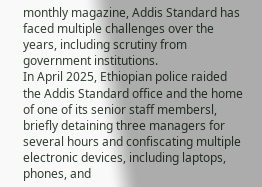monthly magazine, Addis Standard has faced multiple challenges over the years, including scrutiny from government institutions.
In April 2025, Ethiopian police raided the Addis Standard office and the home of one of its senior staff membersl, briefly detaining three managers for several hours and confiscating multiple electronic devices, including laptops, phones, and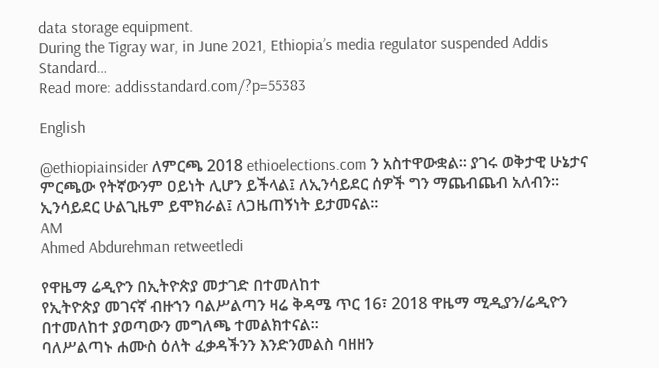data storage equipment.
During the Tigray war, in June 2021, Ethiopia’s media regulator suspended Addis Standard…
Read more: addisstandard.com/?p=55383

English

@ethiopiainsider ለምርጫ 2018 ethioelections.com ን አስተዋውቋል። ያገሩ ወቅታዊ ሁኔታና ምርጫው የትኛውንም ዐይነት ሊሆን ይችላል፤ ለኢንሳይደር ሰዎች ግን ማጨብጨብ አለብን። ኢንሳይደር ሁልጊዜም ይሞክራል፤ ለጋዜጠኝነት ይታመናል።
AM
Ahmed Abdurehman retweetledi

የዋዜማ ሬዲዮን በኢትዮጵያ መታገድ በተመለከተ
የኢትዮጵያ መገናኛ ብዙኀን ባልሥልጣን ዛሬ ቅዳሜ ጥር 16፣ 2018 ዋዜማ ሚዲያን/ሬዲዮን በተመለከተ ያወጣውን መግለጫ ተመልክተናል።
ባለሥልጣኑ ሐሙስ ዕለት ፈቃዳችንን እንድንመልስ ባዘዘን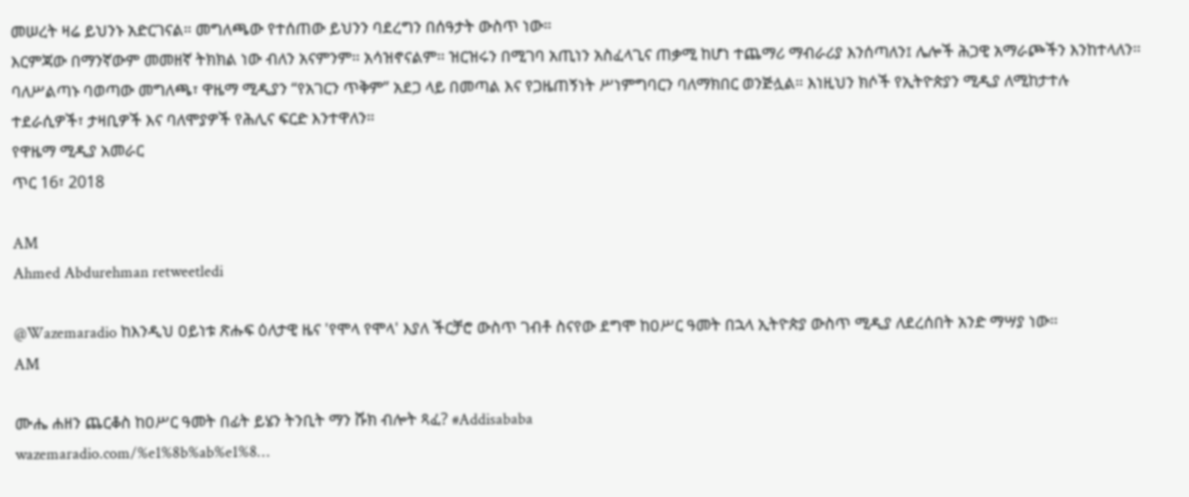መሠረት ዛሬ ይህንኑ አድርገናል። መግለጫው የተሰጠው ይህንን ባደረግን በሰዓታት ውስጥ ነው።
እርምጃው በማንኛውም መመዘኛ ትክክል ነው ብለን አናምንም። አሳዝኖናልም። ዝርዝሩን በሚገባ አጢነን አስፈላጊና ጠቃሚ ከሆነ ተጨማሪ ማብራሪያ እንሰጣለን፤ ሌሎች ሕጋዊ አማራጮችን እንከተላለን።
ባለሥልጣኑ ባወጣው መግለጫ፣ ዋዜማ ሚዲያን “የአገርን ጥቅም” አደጋ ላይ በመጣል እና የጋዜጠኝነት ሥነምግባርን ባለማክበር ወንጅሏል። እነዚህን ክሶች የኢትዮጵያን ሚዲያ ለሚከታተሉ ተደራሲዎች፣ ታዛቢዎች እና ባለሞያዎች የሕሊና ፍርድ እንተዋለን።
የዋዜማ ሚዲያ አመራር
ጥር 16፣ 2018

AM
Ahmed Abdurehman retweetledi

@Wazemaradio ከእንዲህ ዐይነቱ ጽሑፍ ዕለታዊ ዜና 'የሞላ የሞላ' እያለ ችርቻሮ ውስጥ ገብቶ ስናየው ደግሞ ከዐሥር ዓመት በኋላ ኢትዮጵያ ውስጥ ሚዲያ ለደረሰበት አንድ ማሣያ ነው።
AM

ሙሔ ሐዘን ጨርቆስ ከዐሥር ዓመት በፊት ይሄን ትንቢት ማን ሹክ ብሎት ጻፈ? #Addisababa
wazemaradio.com/%e1%8b%ab%e1%8…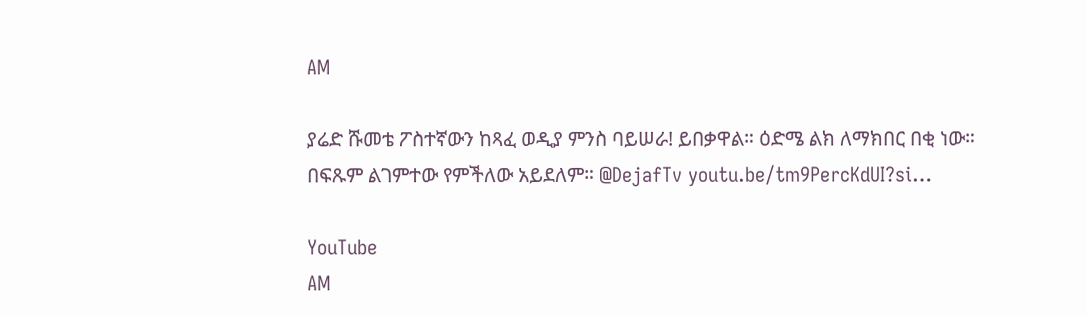AM

ያሬድ ሹመቴ ፖስተኛውን ከጻፈ ወዲያ ምንስ ባይሠራ! ይበቃዋል። ዕድሜ ልክ ለማክበር በቂ ነው። በፍጹም ልገምተው የምችለው አይደለም። @DejafTv youtu.be/tm9PercKdUI?si…

YouTube
AM